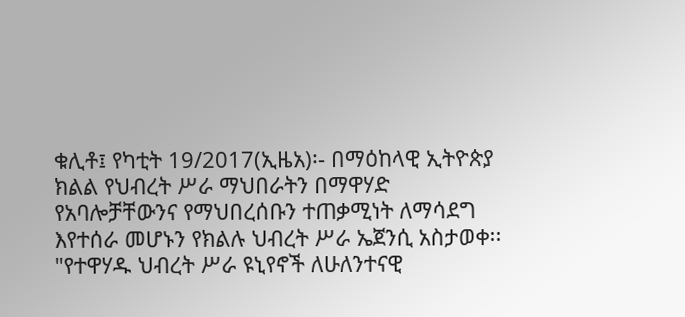ቁሊቶ፤ የካቲት 19/2017(ኢዜአ)፡- በማዕከላዊ ኢትዮጵያ ክልል የህብረት ሥራ ማህበራትን በማዋሃድ የአባሎቻቸውንና የማህበረሰቡን ተጠቃሚነት ለማሳደግ እየተሰራ መሆኑን የክልሉ ህብረት ሥራ ኤጀንሲ አስታወቀ፡፡
"የተዋሃዱ ህብረት ሥራ ዩኒየኖች ለሁለንተናዊ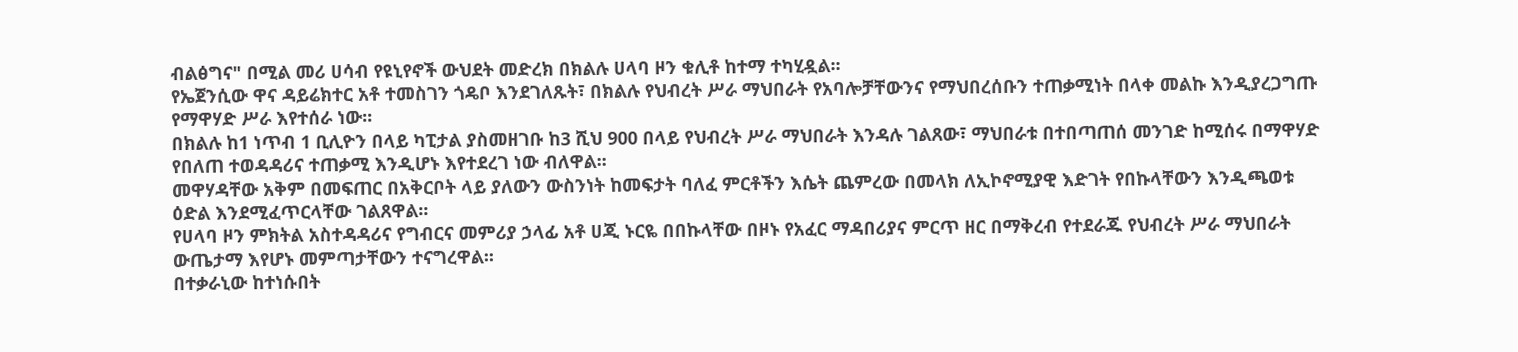ብልፅግና" በሚል መሪ ሀሳብ የዩኒየኖች ውህደት መድረክ በክልሉ ሀላባ ዞን ቁሊቶ ከተማ ተካሂዷል፡፡
የኤጀንሲው ዋና ዳይሬክተር አቶ ተመስገን ጎዴቦ እንደገለጹት፣ በክልሉ የህብረት ሥራ ማህበራት የአባሎቻቸውንና የማህበረሰቡን ተጠቃሚነት በላቀ መልኩ እንዲያረጋግጡ የማዋሃድ ሥራ እየተሰራ ነው፡፡
በክልሉ ከ1 ነጥብ 1 ቢሊዮን በላይ ካፒታል ያስመዘገቡ ከ3 ሺህ 900 በላይ የህብረት ሥራ ማህበራት እንዳሉ ገልጸው፣ ማህበራቱ በተበጣጠሰ መንገድ ከሚሰሩ በማዋሃድ የበለጠ ተወዳዳሪና ተጠቃሚ እንዲሆኑ እየተደረገ ነው ብለዋል፡፡
መዋሃዳቸው አቅም በመፍጠር በአቅርቦት ላይ ያለውን ውስንነት ከመፍታት ባለፈ ምርቶችን እሴት ጨምረው በመላክ ለኢኮኖሚያዊ እድገት የበኩላቸውን እንዲጫወቱ ዕድል እንደሚፈጥርላቸው ገልጸዋል፡፡
የሀላባ ዞን ምክትል አስተዳዳሪና የግብርና መምሪያ ኃላፊ አቶ ሀጂ ኑርዬ በበኩላቸው በዞኑ የአፈር ማዳበሪያና ምርጥ ዘር በማቅረብ የተደራጁ የህብረት ሥራ ማህበራት ውጤታማ እየሆኑ መምጣታቸውን ተናግረዋል፡፡
በተቃራኒው ከተነሱበት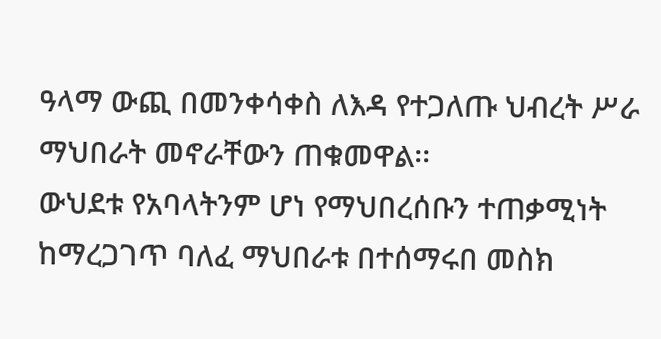ዓላማ ውጪ በመንቀሳቀስ ለእዳ የተጋለጡ ህብረት ሥራ ማህበራት መኖራቸውን ጠቁመዋል፡፡
ውህደቱ የአባላትንም ሆነ የማህበረሰቡን ተጠቃሚነት ከማረጋገጥ ባለፈ ማህበራቱ በተሰማሩበ መስክ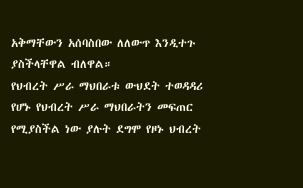አቅማቸውን አሰባስበው ለለውጥ እንዲተጉ ያስችላቸዋል ብለዋል።
የህብረት ሥራ ማህበራቱ ውህደት ተወዳዳሪ የሆኑ የህብረት ሥራ ማህበራትን መፍጠር የሚያስችል ነው ያሉት ደግሞ የዞኑ ህብረት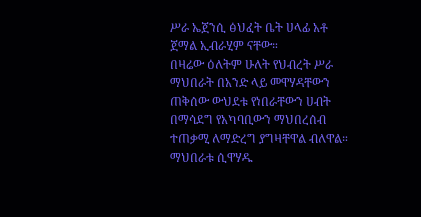ሥራ ኤጀንሲ ፅህፈት ቤት ሀላፊ አቶ ጀማል ኢብራሂም ናቸው።
በዛሬው ዕለትም ሁለት የህብረት ሥራ ማህበራት በአንድ ላይ መዋሃዳቸውን ጠቅሰው ውህደቱ የነበራቸውን ሀብት በማሳደግ የአካባቢውን ማህበረሰብ ተጠቃሚ ለማድረግ ያግዛቸዋል ብለዋል።
ማህበራቱ ሲዋሃዱ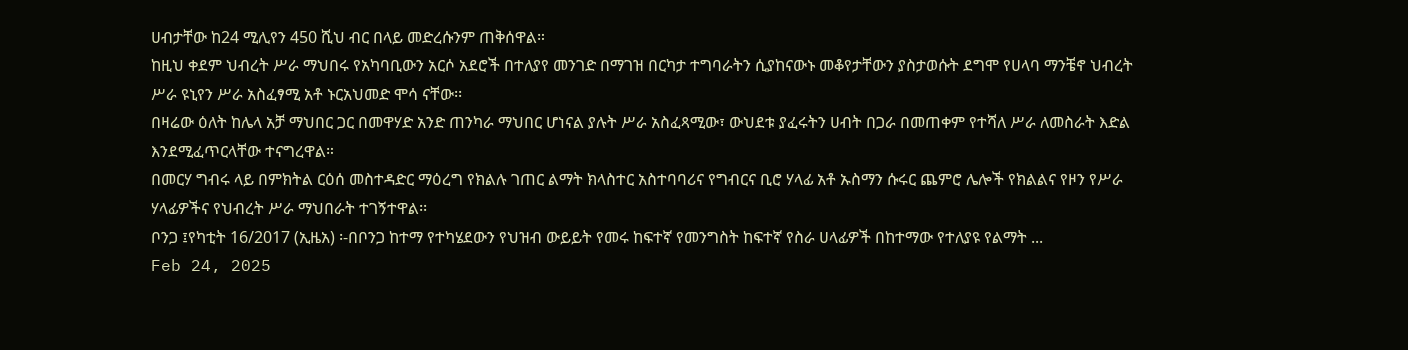ሀብታቸው ከ24 ሚሊየን 450 ሺህ ብር በላይ መድረሱንም ጠቅሰዋል።
ከዚህ ቀደም ህብረት ሥራ ማህበሩ የአካባቢውን አርሶ አደሮች በተለያየ መንገድ በማገዝ በርካታ ተግባራትን ሲያከናውኑ መቆየታቸውን ያስታወሱት ደግሞ የሀላባ ማንቼኖ ህብረት ሥራ ዩኒየን ሥራ አስፈፃሚ አቶ ኑርአህመድ ሞሳ ናቸው፡፡
በዛሬው ዕለት ከሌላ አቻ ማህበር ጋር በመዋሃድ አንድ ጠንካራ ማህበር ሆነናል ያሉት ሥራ አስፈጻሚው፣ ውህደቱ ያፈሩትን ሀብት በጋራ በመጠቀም የተሻለ ሥራ ለመስራት እድል እንደሚፈጥርላቸው ተናግረዋል።
በመርሃ ግብሩ ላይ በምክትል ርዕሰ መስተዳድር ማዕረግ የክልሉ ገጠር ልማት ክላስተር አስተባባሪና የግብርና ቢሮ ሃላፊ አቶ ኡስማን ሱሩር ጨምሮ ሌሎች የክልልና የዞን የሥራ ሃላፊዎችና የህብረት ሥራ ማህበራት ተገኝተዋል፡፡
ቦንጋ ፤የካቲት 16/2017 (ኢዜአ) ፡-በቦንጋ ከተማ የተካሄደውን የህዝብ ውይይት የመሩ ከፍተኛ የመንግስት ከፍተኛ የስራ ሀላፊዎች በከተማው የተለያዩ የልማት ...
Feb 24, 2025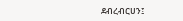ደብረብርሀን፤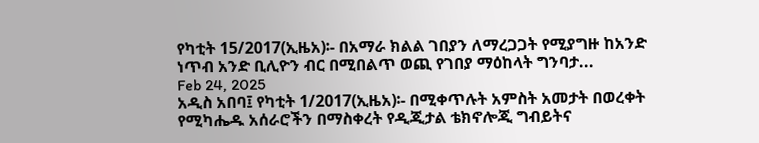የካቲት 15/2017(ኢዜአ)፡- በአማራ ክልል ገበያን ለማረጋጋት የሚያግዙ ከአንድ ነጥብ አንድ ቢሊዮን ብር በሚበልጥ ወጪ የገበያ ማዕከላት ግንባታ...
Feb 24, 2025
አዲስ አበባ፤ የካቲት 1/2017(ኢዜአ)፡- በሚቀጥሉት አምስት አመታት በወረቀት የሚካሔዱ አሰራሮችን በማስቀረት የዲጂታል ቴክኖሎጂ ግብይትና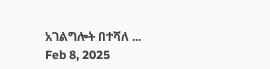አገልግሎት በተሻለ ...
Feb 8, 2025